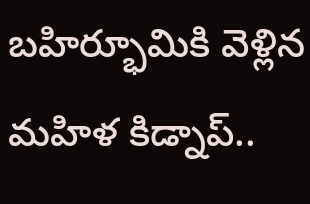బహిర్భూమికి వెళ్లిన మహిళ కిడ్నాప్..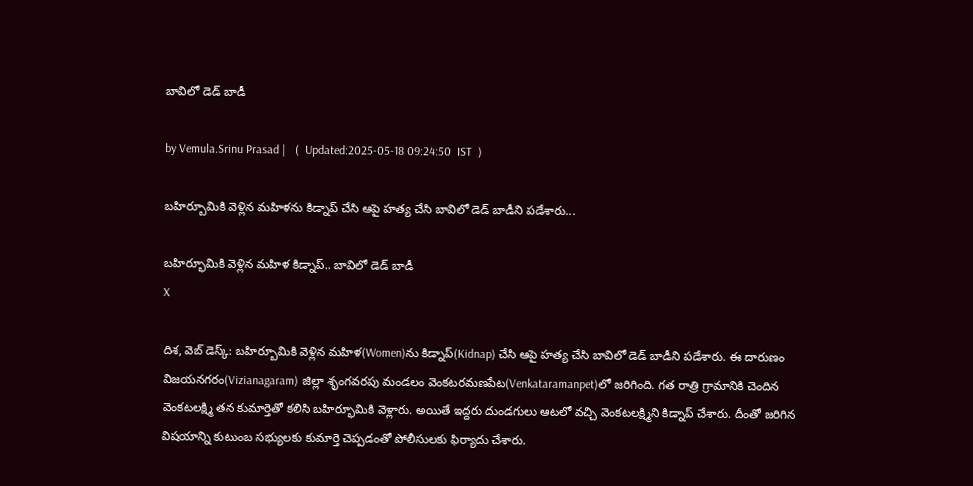బావిలో డెడ్ బాడీ

by Vemula.Srinu Prasad |   (  Updated:2025-05-18 09:24:50  IST  )

బహిర్బూమికి వెళ్లిన మహిళను కిడ్నాప్ చేసి ఆపై హత్య చేసి బావిలో డెడ్ బాడీని పడేశారు...

బహిర్భూమికి వెళ్లిన మహిళ కిడ్నాప్.. బావిలో డెడ్ బాడీ
X

దిశ, వెబ్ డెస్క్: బహిర్బూమికి వెళ్లిన మహిళ(Women)ను కిడ్నాప్(Kidnap) చేసి ఆపై హత్య చేసి బావిలో డెడ్ బాడీని పడేశారు. ఈ దారుణం విజయనగరం(Vizianagaram) జిల్లా శృంగవరపు మండలం వెంకటరమణపేట(Venkataramanpet)లో జరిగింది. గత రాత్రి గ్రామానికి చెందిన వెంకటలక్ష్మి తన కుమార్తెతో కలిసి బహిర్భూమికి వెళ్లారు. అయితే ఇద్దరు దుండగులు ఆటలో వచ్చి వెంకటలక్ష్మిని కిడ్నాప్ చేశారు. దీంతో జరిగిన విషయాన్ని కుటుంబ సభ్యులకు కుమార్తె చెప్పడంతో పోలీసులకు ఫిర్యాదు చేశారు.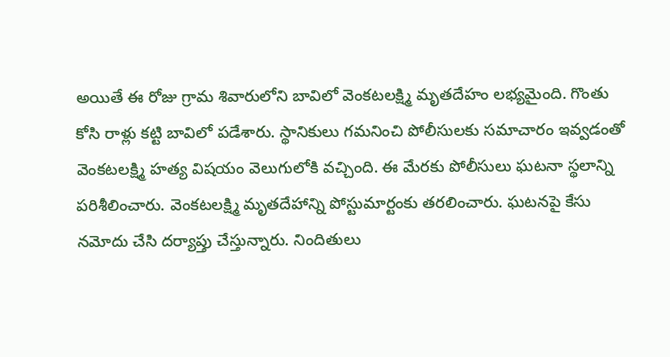అయితే ఈ రోజు గ్రామ శివారులోని బావిలో వెంకటలక్ష్మి మృతదేహం లభ్యమైంది. గొంతు కోసి రాళ్లు కట్టి బావిలో పడేశారు. స్థానికులు గమనించి పోలీసులకు సమాచారం ఇవ్వడంతో వెంకటలక్ష్మి హత్య విషయం వెలుగులోకి వచ్చింది. ఈ మేరకు పోలీసులు ఘటనా స్థలాన్ని పరిశీలించారు. వెంకటలక్ష్మి మృతదేహాన్ని పోస్టుమార్టంకు తరలించారు. ఘటనపై కేసు నమోదు చేసి దర్యాప్తు చేస్తున్నారు. నిందితులు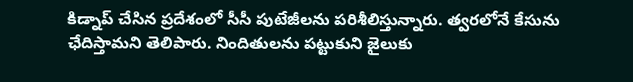కిడ్నాప్ చేసిన ప్రదేశంలో సీసీ పుటేజీలను పరిశీలిస్తున్నారు. త్వరలోనే కేసును ఛేదిస్తామని తెలిపారు. నిందితులను పట్టుకుని జైలుకు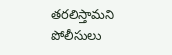తరలిస్తామని పోలీసులు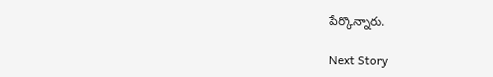పేర్కొన్నారు.

Next Story